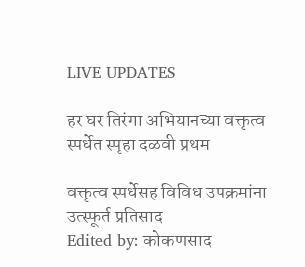LIVE UPDATES

हर घर तिरंगा अभियानच्या वक्तृत्व स्पर्धेत स्पृहा दळवी प्रथम

वक्तृत्व स्पर्धेसह विविध उपक्रमांना उत्स्फूर्त प्रतिसाद
Edited by: कोकणसाद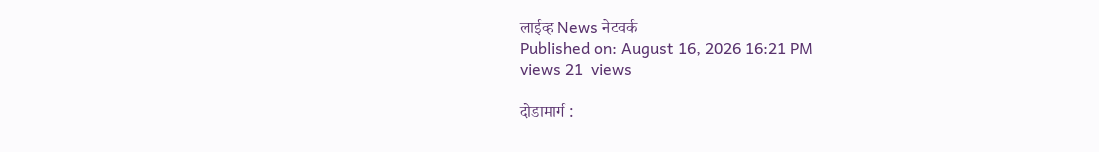लाईव्ह News नेटवर्क
Published on: August 16, 2026 16:21 PM
views 21  views

दोडामार्ग :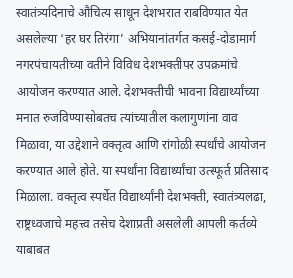स्वातंत्र्यदिनाचे औचित्य साधून देशभरात राबविण्यात येत असलेल्या ‘हर घर तिरंगा’ अभियानांतर्गत कसई-दोडामार्ग नगरपंचायतीच्या वतीने विविध देशभक्तीपर उपक्रमांचे आयोजन करण्यात आले. देशभक्तीची भावना विद्यार्थ्यांच्या मनात रुजविण्यासोबतच त्यांच्यातील कलागुणांना वाव मिळावा, या उद्देशाने वक्तृत्व आणि रांगोळी स्पर्धांचे आयोजन करण्यात आले होते. या स्पर्धांना विद्यार्थ्यांचा उत्स्फूर्त प्रतिसाद मिळाला. वक्तृत्व स्पर्धेत विद्यार्थ्यांनी देशभक्ती, स्वातंत्र्यलढा, राष्ट्रध्वजाचे महत्त्व तसेच देशाप्रती असलेली आपली कर्तव्ये याबाबत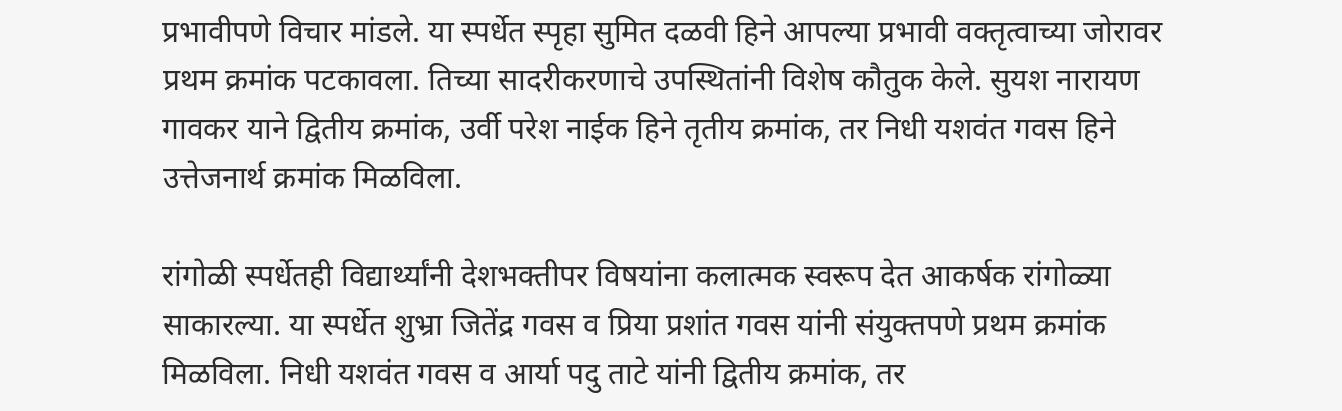प्रभावीपणे विचार मांडले. या स्पर्धेत स्पृहा सुमित दळवी हिने आपल्या प्रभावी वक्तृत्वाच्या जोरावर प्रथम क्रमांक पटकावला. तिच्या सादरीकरणाचे उपस्थितांनी विशेष कौतुक केले. सुयश नारायण गावकर याने द्वितीय क्रमांक, उर्वी परेश नाईक हिने तृतीय क्रमांक, तर निधी यशवंत गवस हिने उत्तेजनार्थ क्रमांक मिळविला.

रांगोळी स्पर्धेतही विद्यार्थ्यांनी देशभक्तीपर विषयांना कलात्मक स्वरूप देत आकर्षक रांगोळ्या साकारल्या. या स्पर्धेत शुभ्रा जितेंद्र गवस व प्रिया प्रशांत गवस यांनी संयुक्तपणे प्रथम क्रमांक मिळविला. निधी यशवंत गवस व आर्या पदु ताटे यांनी द्वितीय क्रमांक, तर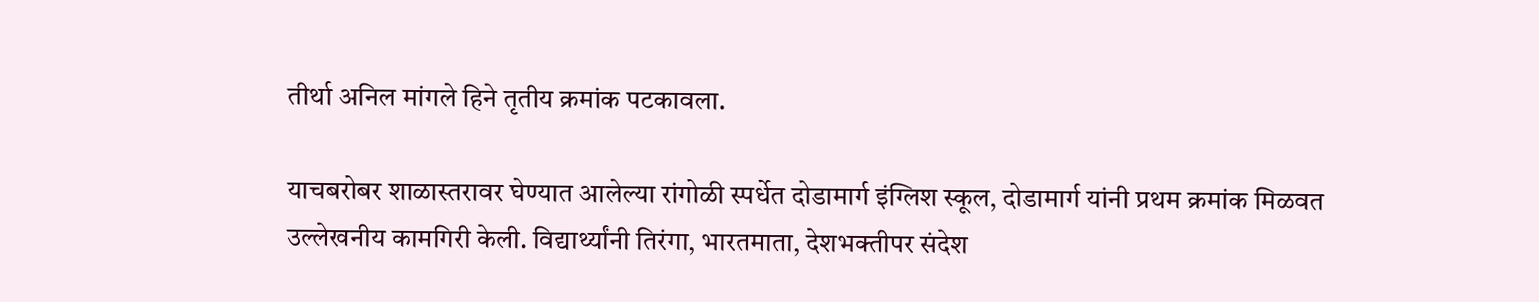तीर्था अनिल मांगले हिने तृतीय क्रमांक पटकावला.

याचबरोबर शाळास्तरावर घेण्यात आलेल्या रांगोळी स्पर्धेत दोडामार्ग इंग्लिश स्कूल, दोडामार्ग यांनी प्रथम क्रमांक मिळवत उल्लेखनीय कामगिरी केली. विद्यार्थ्यांनी तिरंगा, भारतमाता, देशभक्तीपर संदेश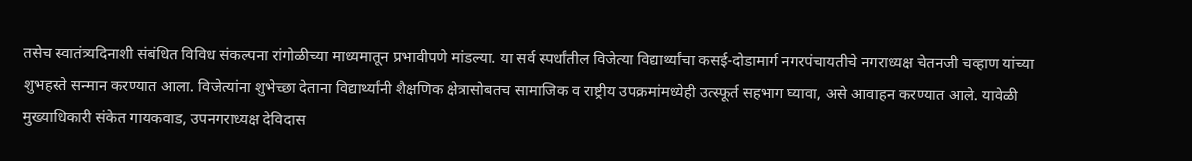तसेच स्वातंत्र्यदिनाशी संबंधित विविध संकल्पना रांगोळीच्या माध्यमातून प्रभावीपणे मांडल्या. या सर्व स्पर्धांतील विजेत्या विद्यार्थ्यांचा कसई-दोडामार्ग नगरपंचायतीचे नगराध्यक्ष चेतनजी चव्हाण यांच्या शुभहस्ते सन्मान करण्यात आला. विजेत्यांना शुभेच्छा देताना विद्यार्थ्यांनी शैक्षणिक क्षेत्रासोबतच सामाजिक व राष्ट्रीय उपक्रमांमध्येही उत्स्फूर्त सहभाग घ्यावा, असे आवाहन करण्यात आले. यावेळी मुख्याधिकारी संकेत गायकवाड, उपनगराध्यक्ष देविदास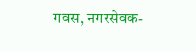गवस, नगरसेवक-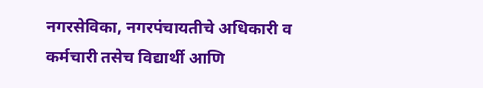नगरसेविका, नगरपंचायतीचे अधिकारी व कर्मचारी तसेच विद्यार्थी आणि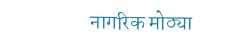नागरिक मोठ्या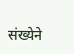संख्येने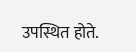उपस्थित होते.